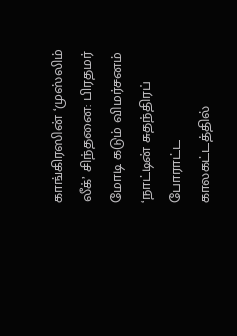காங்கிரஸின் ‘முஸ்லிம் லீக்’ சிந்தனை: பிரதமர் மோடி கடும் விமர்சனம்
‘நாட்டின் சுதந்திரப் போராட்ட காலகட்டத்தில்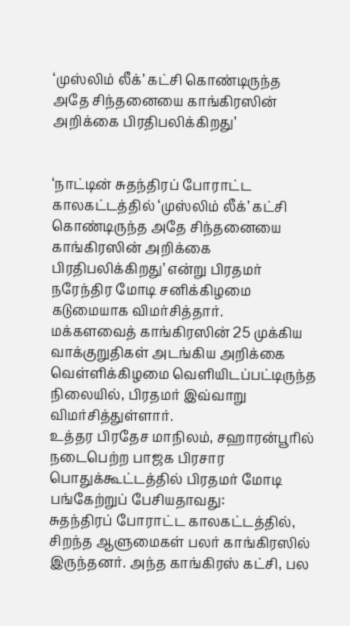‘முஸ்லிம் லீக்’ கட்சி கொண்டிருந்த அதே சிந்தனையை காங்கிரஸின் அறிக்கை பிரதிபலிக்கிறது’


‘நாட்டின் சுதந்திரப் போராட்ட காலகட்டத்தில் ‘முஸ்லிம் லீக்’ கட்சி கொண்டிருந்த அதே சிந்தனையை காங்கிரஸின் அறிக்கை பிரதிபலிக்கிறது’ என்று பிரதமர் நரேந்திர மோடி சனிக்கிழமை கடுமையாக விமர்சித்தார்.
மக்களவைத் காங்கிரஸின் 25 முக்கிய வாக்குறுதிகள் அடங்கிய அறிக்கை வெள்ளிக்கிழமை வெளியிடப்பட்டிருந்த நிலையில், பிரதமர் இவ்வாறு விமர்சித்துள்ளார்.
உத்தர பிரதேச மாநிலம், சஹாரன்பூரில் நடைபெற்ற பாஜக பிரசார பொதுக்கூட்டத்தில் பிரதமர் மோடி பங்கேற்றுப் பேசியதாவது:
சுதந்திரப் போராட்ட காலகட்டத்தில், சிறந்த ஆளுமைகள் பலர் காங்கிரஸில் இருந்தனர். அந்த காங்கிரஸ் கட்சி, பல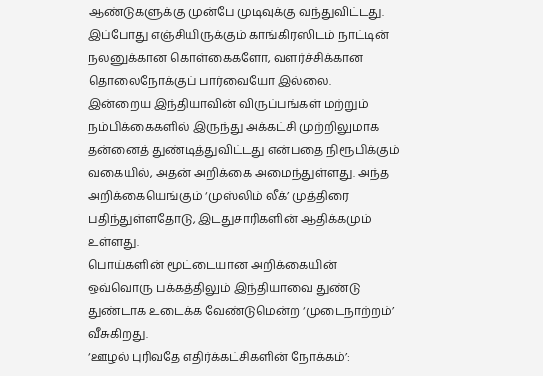ஆண்டுகளுக்கு முன்பே முடிவுக்கு வந்துவிட்டது. இப்போது எஞ்சியிருக்கும் காங்கிரஸிடம் நாட்டின் நலனுக்கான கொள்கைகளோ, வளர்ச்சிக்கான தொலைநோக்குப் பார்வையோ இல்லை.
இன்றைய இந்தியாவின் விருப்பங்கள் மற்றும் நம்பிக்கைகளில் இருந்து அக்கட்சி முற்றிலுமாக தன்னைத் துண்டித்துவிட்டது என்பதை நிரூபிக்கும் வகையில், அதன் அறிக்கை அமைந்துள்ளது. அந்த அறிக்கையெங்கும் ‘முஸ்லிம் லீக்’ முத்திரை பதிந்துள்ளதோடு, இடதுசாரிகளின் ஆதிக்கமும் உள்ளது.
பொய்களின் மூட்டையான அறிக்கையின் ஒவ்வொரு பக்கத்திலும் இந்தியாவை துண்டு துண்டாக உடைக்க வேண்டுமென்ற ‘முடைநாற்றம்’ வீசுகிறது.
‘ஊழல் புரிவதே எதிர்க்கட்சிகளின் நோக்கம்’: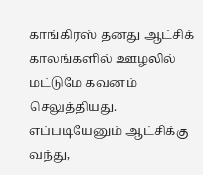காங்கிரஸ் தனது ஆட்சிக் காலங்களில் ஊழலில் மட்டுமே கவனம் செலுத்தியது. எப்படியேனும் ஆட்சிக்கு வந்து,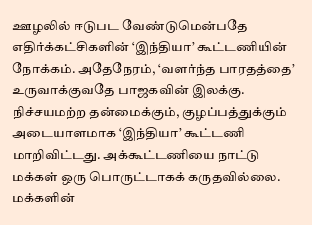ஊழலில் ஈடுபட வேண்டுமென்பதே எதிர்க்கட்சிகளின் ‘இந்தியா’ கூட்டணியின் நோக்கம். அதேநேரம், ‘வளர்ந்த பாரதத்தை’ உருவாக்குவதே பாஜகவின் இலக்கு.
நிச்சயமற்ற தன்மைக்கும், குழப்பத்துக்கும் அடையாளமாக ‘இந்தியா’ கூட்டணி மாறிவிட்டது. அக்கூட்டணியை நாட்டு மக்கள் ஒரு பொருட்டாகக் கருதவில்லை. மக்களின்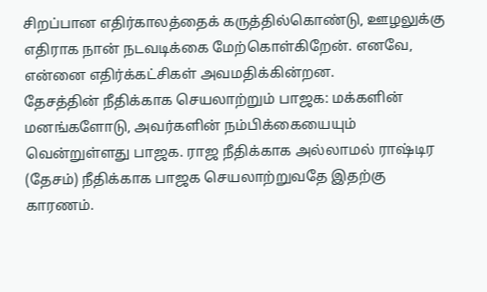சிறப்பான எதிர்காலத்தைக் கருத்தில்கொண்டு, ஊழலுக்கு எதிராக நான் நடவடிக்கை மேற்கொள்கிறேன். எனவே, என்னை எதிர்க்கட்சிகள் அவமதிக்கின்றன.
தேசத்தின் நீதிக்காக செயலாற்றும் பாஜக: மக்களின் மனங்களோடு, அவர்களின் நம்பிக்கையையும் வென்றுள்ளது பாஜக. ராஜ நீதிக்காக அல்லாமல் ராஷ்டிர (தேசம்) நீதிக்காக பாஜக செயலாற்றுவதே இதற்கு காரணம்.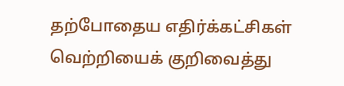தற்போதைய எதிர்க்கட்சிகள் வெற்றியைக் குறிவைத்து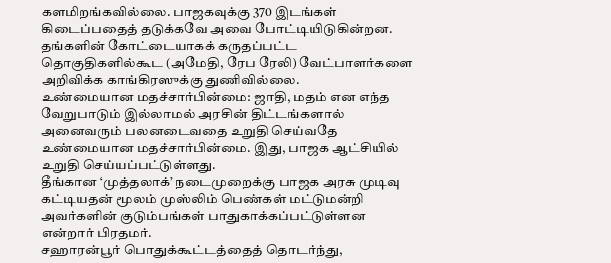களமிறங்கவில்லை. பாஜகவுக்கு 370 இடங்கள் கிடைப்பதைத் தடுக்கவே அவை போட்டியிடுகின்றன. தங்களின் கோட்டையாகக் கருதப்பட்ட தொகுதிகளில்கூட (அமேதி, ரேப ரேலி) வேட்பாளர்களை அறிவிக்க காங்கிரஸுக்கு துணிவில்லை.
உண்மையான மதச்சார்பின்மை: ஜாதி, மதம் என எந்த வேறுபாடும் இல்லாமல் அரசின் திட்டங்களால் அனைவரும் பலனடைவதை உறுதி செய்வதே உண்மையான மதச்சார்பின்மை. இது, பாஜக ஆட்சியில் உறுதி செய்யப்பட்டுள்ளது.
தீங்கான ‘முத்தலாக்’ நடைமுறைக்கு பாஜக அரசு முடிவு கட்டியதன் மூலம் முஸ்லிம் பெண்கள் மட்டுமன்றி அவர்களின் குடும்பங்கள் பாதுகாக்கப்பட்டுள்ளன என்றார் பிரதமர்.
சஹாரன்பூர் பொதுக்கூட்டத்தைத் தொடர்ந்து,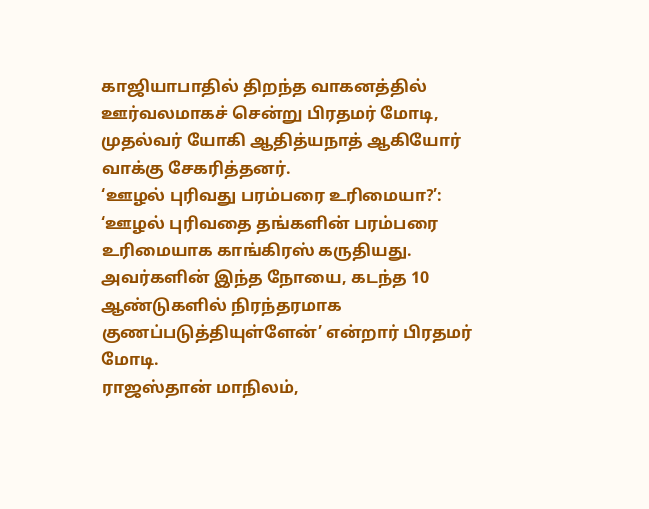காஜியாபாதில் திறந்த வாகனத்தில் ஊர்வலமாகச் சென்று பிரதமர் மோடி, முதல்வர் யோகி ஆதித்யநாத் ஆகியோர் வாக்கு சேகரித்தனர்.
‘ஊழல் புரிவது பரம்பரை உரிமையா?’: ‘ஊழல் புரிவதை தங்களின் பரம்பரை உரிமையாக காங்கிரஸ் கருதியது. அவர்களின் இந்த நோயை, கடந்த 10 ஆண்டுகளில் நிரந்தரமாக குணப்படுத்தியுள்ளேன்’ என்றார் பிரதமர் மோடி.
ராஜஸ்தான் மாநிலம்,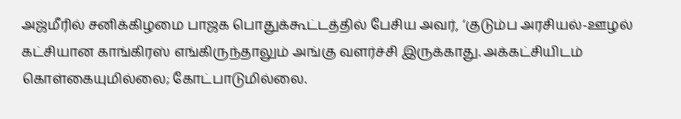அஜ்மீரில் சனிக்கிழமை பாஜக பொதுக்கூட்டத்தில் பேசிய அவர், ‘குடும்ப அரசியல்-ஊழல் கட்சியான காங்கிரஸ் எங்கிருந்தாலும் அங்கு வளர்ச்சி இருக்காது. அக்கட்சியிடம் கொள்கையுமில்லை; கோட்பாடுமில்லை.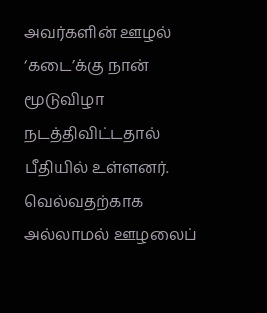அவர்களின் ஊழல் ‘கடை’க்கு நான் மூடுவிழா நடத்திவிட்டதால் பீதியில் உள்ளனர். வெல்வதற்காக அல்லாமல் ஊழலைப்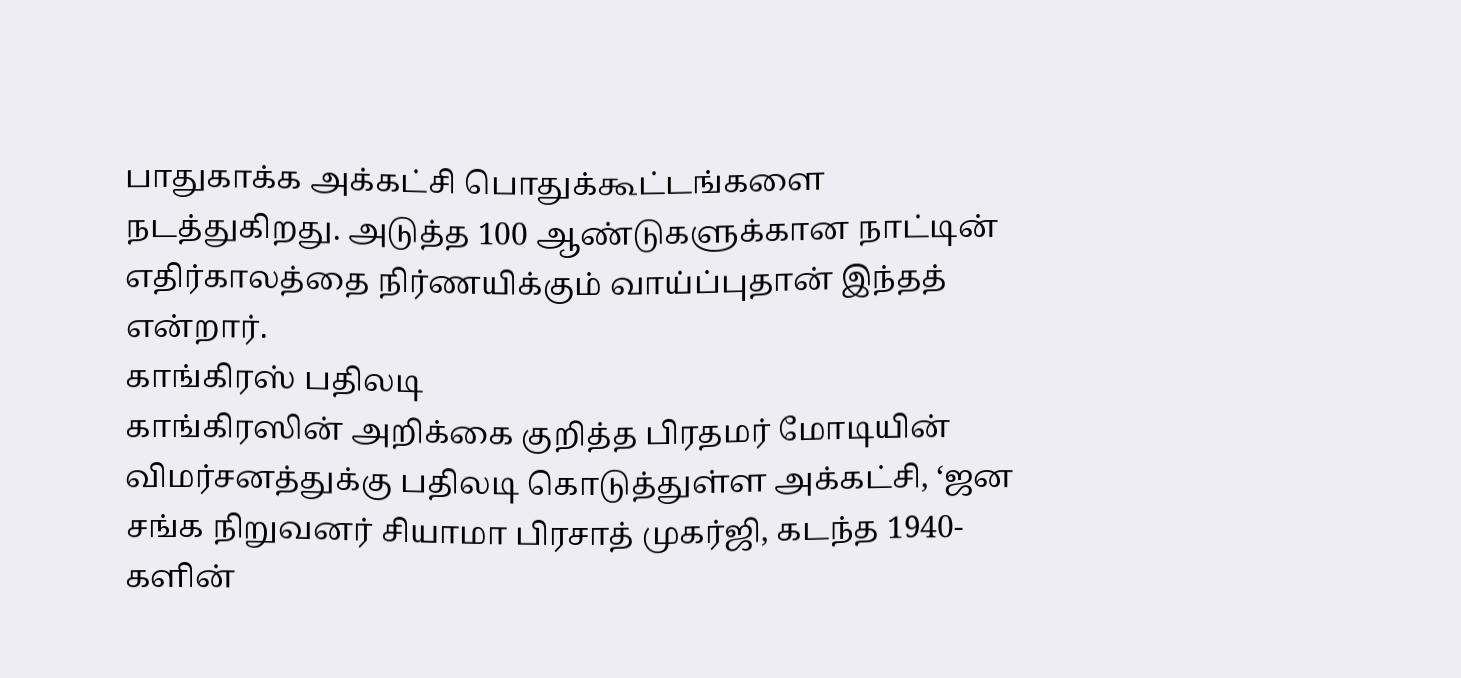பாதுகாக்க அக்கட்சி பொதுக்கூட்டங்களை நடத்துகிறது. அடுத்த 100 ஆண்டுகளுக்கான நாட்டின் எதிர்காலத்தை நிர்ணயிக்கும் வாய்ப்புதான் இந்தத் என்றார்.
காங்கிரஸ் பதிலடி
காங்கிரஸின் அறிக்கை குறித்த பிரதமர் மோடியின் விமர்சனத்துக்கு பதிலடி கொடுத்துள்ள அக்கட்சி, ‘ஜன சங்க நிறுவனர் சியாமா பிரசாத் முகர்ஜி, கடந்த 1940-களின்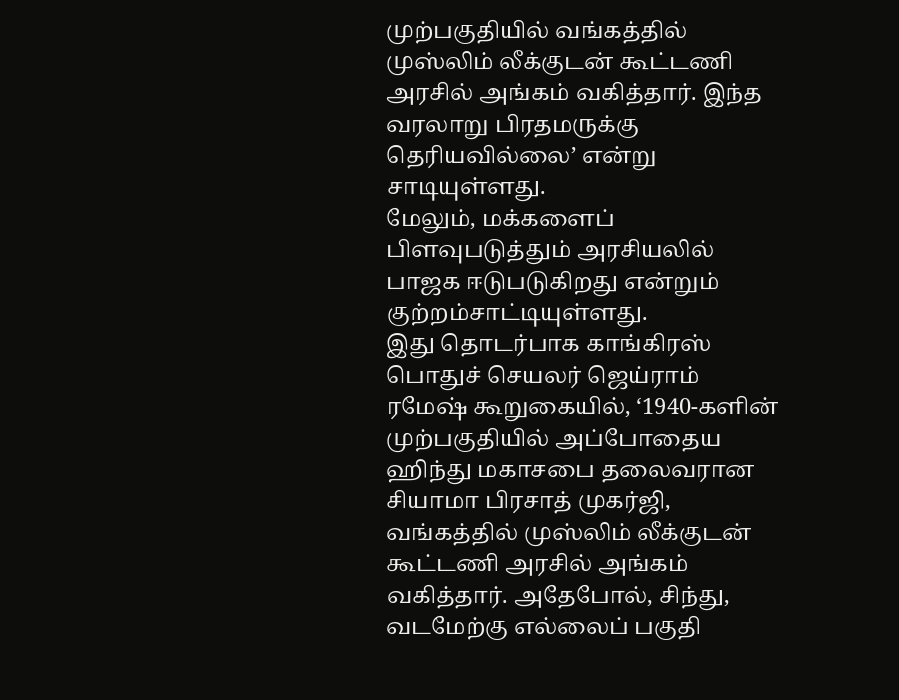முற்பகுதியில் வங்கத்தில் முஸ்லிம் லீக்குடன் கூட்டணி அரசில் அங்கம் வகித்தார். இந்த வரலாறு பிரதமருக்கு தெரியவில்லை’ என்று சாடியுள்ளது.
மேலும், மக்களைப் பிளவுபடுத்தும் அரசியலில் பாஜக ஈடுபடுகிறது என்றும் குற்றம்சாட்டியுள்ளது.
இது தொடர்பாக காங்கிரஸ் பொதுச் செயலர் ஜெய்ராம் ரமேஷ் கூறுகையில், ‘1940-களின் முற்பகுதியில் அப்போதைய ஹிந்து மகாசபை தலைவரான சியாமா பிரசாத் முகர்ஜி, வங்கத்தில் முஸ்லிம் லீக்குடன் கூட்டணி அரசில் அங்கம் வகித்தார். அதேபோல், சிந்து, வடமேற்கு எல்லைப் பகுதி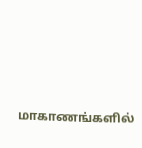மாகாணங்களில்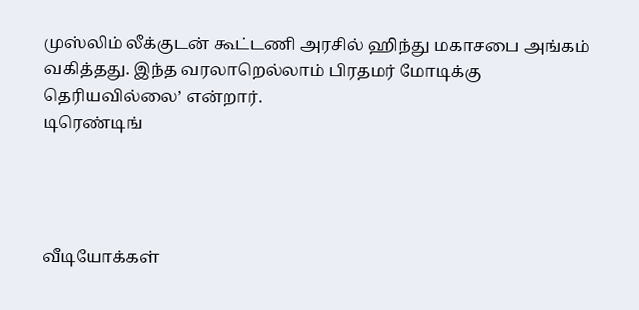முஸ்லிம் லீக்குடன் கூட்டணி அரசில் ஹிந்து மகாசபை அங்கம் வகித்தது. இந்த வரலாறெல்லாம் பிரதமர் மோடிக்கு தெரியவில்லை’ என்றார்.
டிரெண்டிங்




வீடியோக்கள்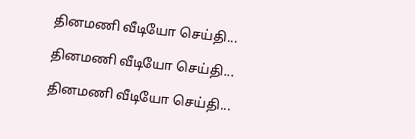தினமணி வீடியோ செய்தி...

தினமணி வீடியோ செய்தி...

தினமணி வீடியோ செய்தி...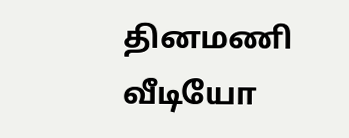தினமணி வீடியோ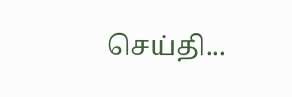செய்தி...